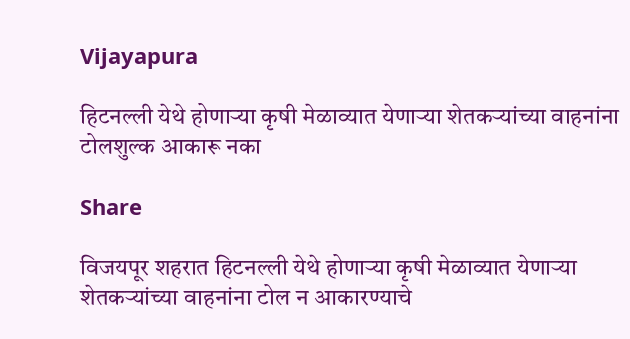Vijayapura

हिटनल्ली येथे होणाऱ्या कृषी मेळाव्यात येणाऱ्या शेतकऱ्यांच्या वाहनांना टोलशुल्क आकारू नका

Share

विजयपूर शहरात हिटनल्ली येथे होणाऱ्या कृषी मेळाव्यात येणाऱ्या शेतकऱ्यांच्या वाहनांना टोल न आकारण्याचे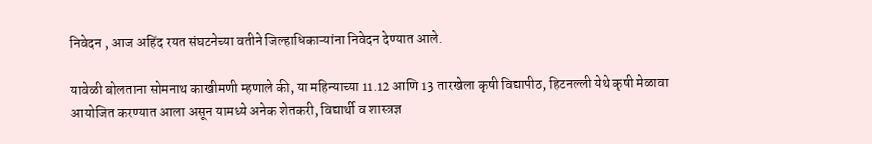निवेदन , आज अहिंद रयत संघटनेच्या वतीने जिल्हाधिकाऱ्यांना निवेदन देण्यात आले.

यावेळी बोलताना सोमनाथ काखीमणी म्हणाले की, या महिन्याच्या 11.12 आणि 13 तारखेला कृषी विद्यापीठ, हिटनल्ली येथे कृषी मेळावा आयोजित करण्यात आला असून यामध्ये अनेक शेतकरी, विद्यार्थी व शास्त्रज्ञ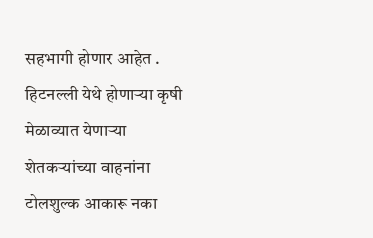सहभागी होणार आहेत . हिटनल्ली येथे होणाऱ्या कृषी मेळाव्यात येणाऱ्या शेतकऱ्यांच्या वाहनांना टोलशुल्क आकारू नका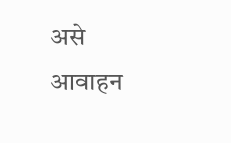असे आवाहन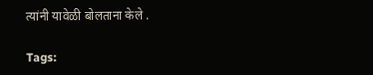त्यांनी यावेळी बोलताना केले .

Tags: